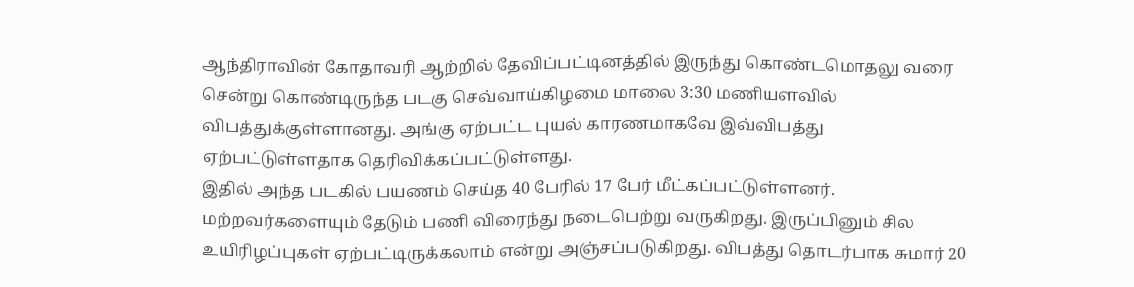ஆந்திராவின் கோதாவரி ஆற்றில் தேவிப்பட்டினத்தில் இருந்து கொண்டமொதலு வரை சென்று கொண்டிருந்த படகு செவ்வாய்கிழமை மாலை 3:30 மணியளவில் விபத்துக்குள்ளானது. அங்கு ஏற்பட்ட புயல் காரணமாகவே இவ்விபத்து ஏற்பட்டுள்ளதாக தெரிவிக்கப்பட்டுள்ளது.
இதில் அந்த படகில் பயணம் செய்த 40 பேரில் 17 பேர் மீட்கப்பட்டுள்ளனர். மற்றவர்களையும் தேடும் பணி விரைந்து நடைபெற்று வருகிறது. இருப்பினும் சில உயிரிழப்புகள் ஏற்பட்டிருக்கலாம் என்று அஞ்சப்படுகிறது. விபத்து தொடர்பாக சுமார் 20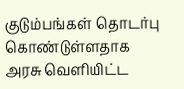குடும்பங்கள் தொடர்பு கொண்டுள்ளதாக அரசு வெளியிட்ட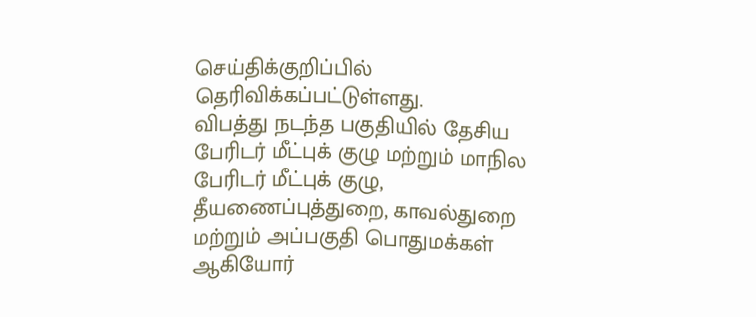செய்திக்குறிப்பில் தெரிவிக்கப்பட்டுள்ளது.
விபத்து நடந்த பகுதியில் தேசிய பேரிடர் மீட்புக் குழு மற்றும் மாநில பேரிடர் மீட்புக் குழு, தீயணைப்புத்துறை, காவல்துறை மற்றும் அப்பகுதி பொதுமக்கள் ஆகியோர்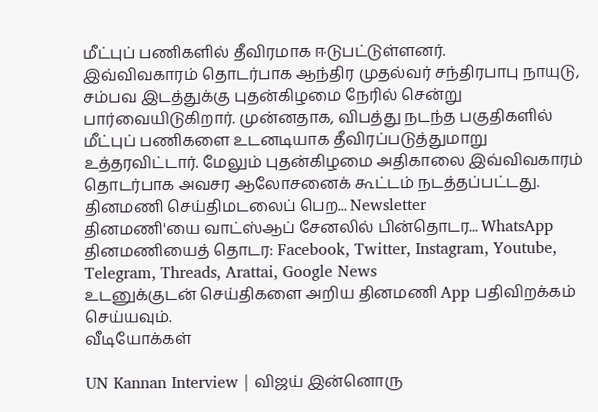மீட்புப் பணிகளில் தீவிரமாக ஈடுபட்டுள்ளனர்.
இவ்விவகாரம் தொடர்பாக ஆந்திர முதல்வர் சந்திரபாபு நாயுடு, சம்பவ இடத்துக்கு புதன்கிழமை நேரில் சென்று பார்வையிடுகிறார். முன்னதாக, விபத்து நடந்த பகுதிகளில் மீட்புப் பணிகளை உடனடியாக தீவிரப்படுத்துமாறு உத்தரவிட்டார். மேலும் புதன்கிழமை அதிகாலை இவ்விவகாரம் தொடர்பாக அவசர ஆலோசனைக் கூட்டம் நடத்தப்பட்டது.
தினமணி செய்திமடலைப் பெற... Newsletter
தினமணி'யை வாட்ஸ்ஆப் சேனலில் பின்தொடர... WhatsApp
தினமணியைத் தொடர: Facebook, Twitter, Instagram, Youtube, Telegram, Threads, Arattai, Google News
உடனுக்குடன் செய்திகளை அறிய தினமணி App பதிவிறக்கம் செய்யவும்.
வீடியோக்கள்

UN Kannan Interview | விஜய் இன்னொரு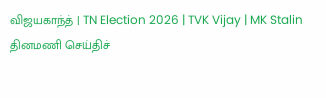விஜயகாந்த் | TN Election 2026 | TVK Vijay | MK Stalin
தினமணி செய்திச்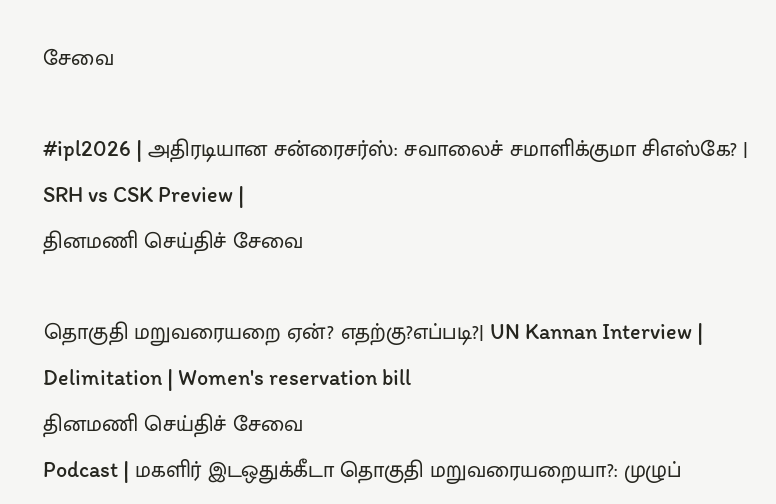சேவை

#ipl2026 | அதிரடியான சன்ரைசர்ஸ்: சவாலைச் சமாளிக்குமா சிஎஸ்கே? | SRH vs CSK Preview |
தினமணி செய்திச் சேவை

தொகுதி மறுவரையறை ஏன்? எதற்கு?எப்படி?| UN Kannan Interview | Delimitation | Women's reservation bill
தினமணி செய்திச் சேவை
Podcast | மகளிர் இடஒதுக்கீடா தொகுதி மறுவரையறையா?: முழுப்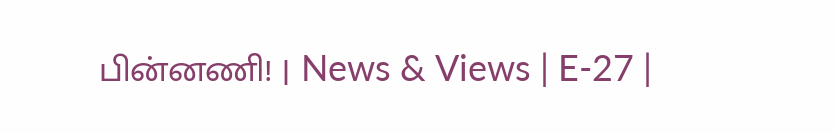பின்னணி! | News & Views | E-27 |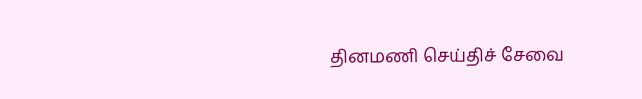தினமணி செய்திச் சேவை